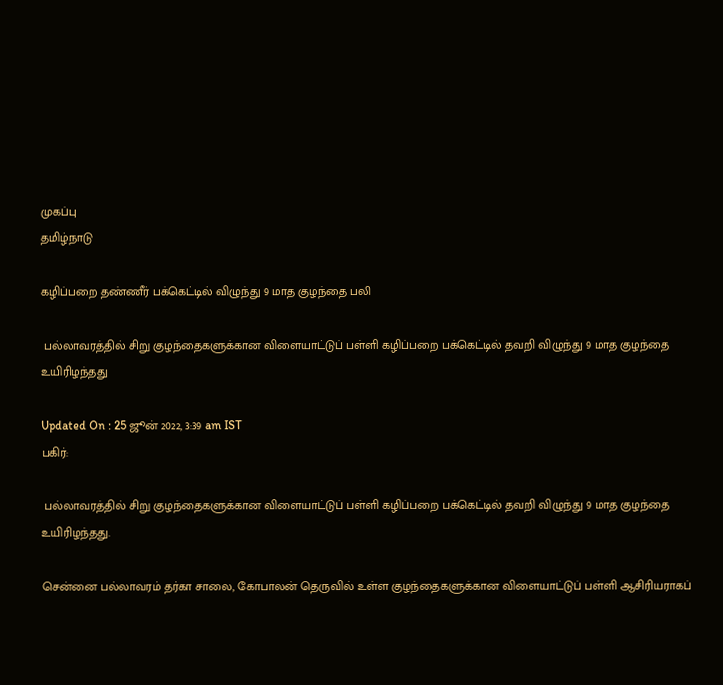முகப்பு
தமிழ்நாடு

கழிப்பறை தண்ணீர் பக்கெட்டில் விழுந்து 9 மாத குழந்தை பலி

 பல்லாவரத்தில் சிறு குழந்தைகளுக்கான விளையாட்டுப் பள்ளி கழிப்பறை பக்கெட்டில் தவறி விழுந்து 9 மாத குழந்தை உயிரிழந்தது

Updated On : 25 ஜூன் 2022, 3:39 am IST
பகிர்:

 பல்லாவரத்தில் சிறு குழந்தைகளுக்கான விளையாட்டுப் பள்ளி கழிப்பறை பக்கெட்டில் தவறி விழுந்து 9 மாத குழந்தை உயிரிழந்தது.

சென்னை பல்லாவரம் தர்கா சாலை, கோபாலன் தெருவில் உள்ள குழந்தைகளுக்கான விளையாட்டுப் பள்ளி ஆசிரியராகப்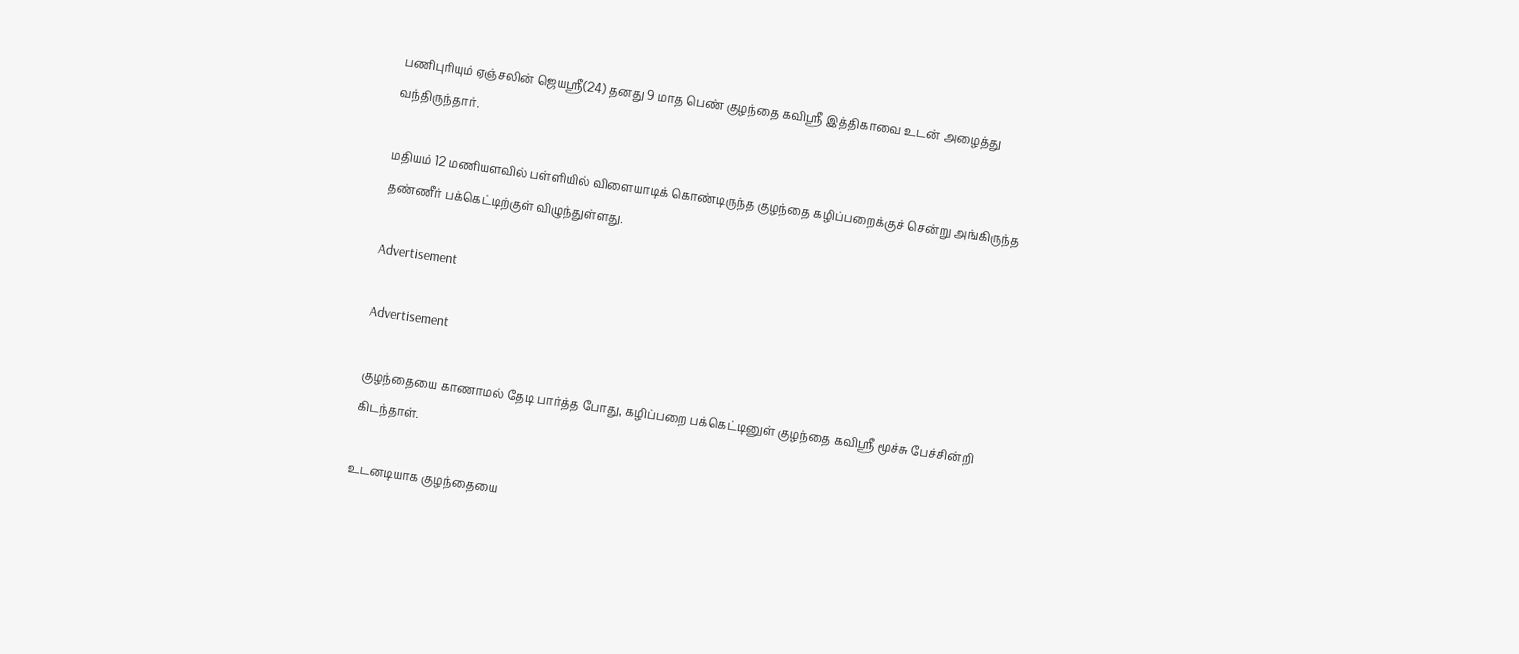பணிபுரியும் ஏஞ்சலின் ஜெயஸ்ரீ(24) தனது 9 மாத பெண் குழந்தை கவிஸ்ரீ இத்திகாவை உடன் அழைத்து வந்திருந்தார்.

மதியம் 12 மணியளவில் பள்ளியில் விளையாடிக் கொண்டிருந்த குழந்தை கழிப்பறைக்குச் சென்று அங்கிருந்த தண்ணீர் பக்கெட்டிற்குள் விழுந்துள்ளது.

Advertisement

Advertisement

குழந்தையை காணாமல் தேடி பார்த்த போது, கழிப்பறை பக்கெட்டினுள் குழந்தை கவிஸ்ரீ மூச்சு பேச்சின்றி கிடந்தாள்.

உடனடியாக குழந்தையை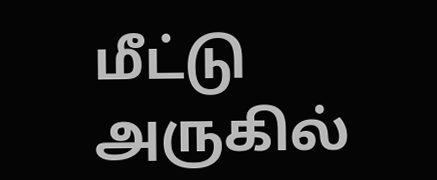மீட்டு அருகில்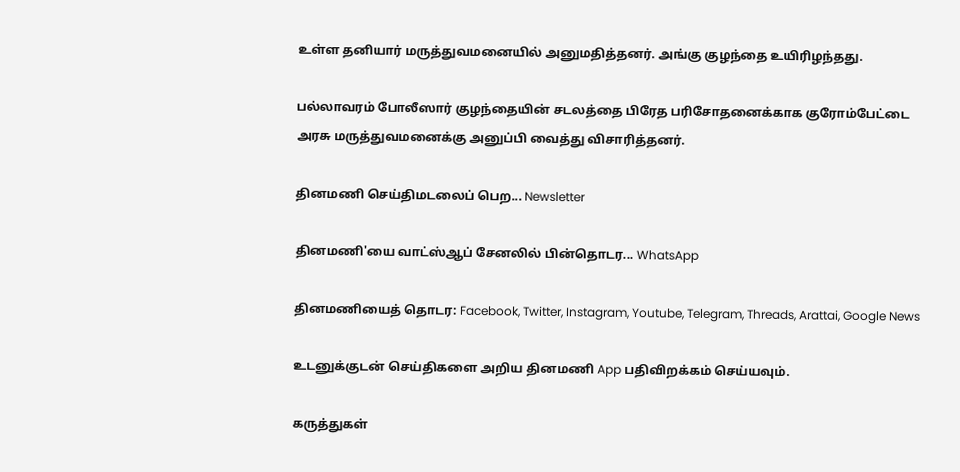உள்ள தனியார் மருத்துவமனையில் அனுமதித்தனர். அங்கு குழந்தை உயிரிழந்தது.

பல்லாவரம் போலீஸார் குழந்தையின் சடலத்தை பிரேத பரிசோதனைக்காக குரோம்பேட்டை அரசு மருத்துவமனைக்கு அனுப்பி வைத்து விசாரித்தனர்.

தினமணி செய்திமடலைப் பெற... Newsletter

தினமணி'யை வாட்ஸ்ஆப் சேனலில் பின்தொடர... WhatsApp

தினமணியைத் தொடர: Facebook, Twitter, Instagram, Youtube, Telegram, Threads, Arattai, Google News

உடனுக்குடன் செய்திகளை அறிய தினமணி App பதிவிறக்கம் செய்யவும்.

கருத்துகள்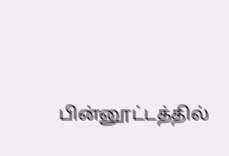பின்னூட்டத்தில்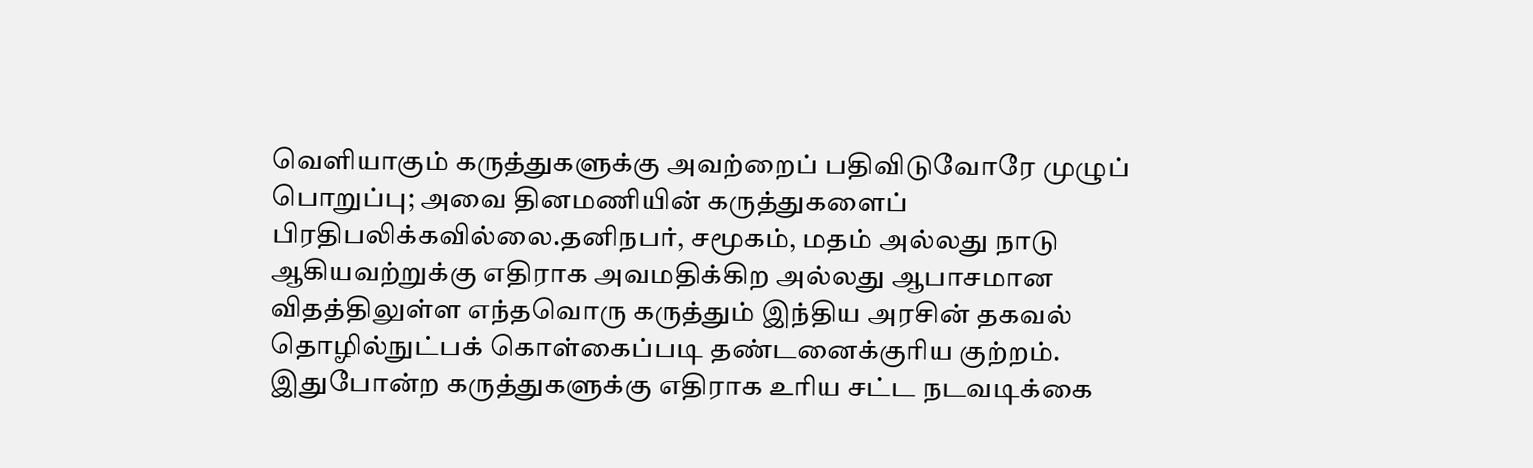வெளியாகும் கருத்துகளுக்கு அவற்றைப் பதிவிடுவோரே முழுப் பொறுப்பு; அவை தினமணியின் கருத்துகளைப் பிரதிபலிக்கவில்லை.தனிநபர், சமூகம், மதம் அல்லது நாடு ஆகியவற்றுக்கு எதிராக அவமதிக்கிற அல்லது ஆபாசமான விதத்திலுள்ள எந்தவொரு கருத்தும் இந்திய அரசின் தகவல் தொழில்நுட்பக் கொள்கைப்படி தண்டனைக்குரிய குற்றம். இதுபோன்ற கருத்துகளுக்கு எதிராக உரிய சட்ட நடவடிக்கை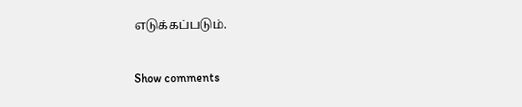எடுக்கப்படும்.

Show comments